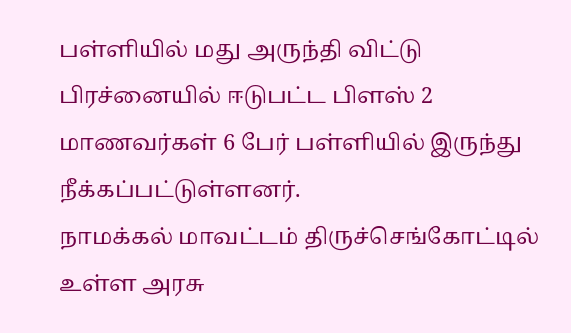பள்ளியில் மது அருந்தி விட்டு பிரச்னையில் ஈடுபட்ட பிளஸ் 2 மாணவர்கள் 6 பேர் பள்ளியில் இருந்து நீக்கப்பட்டுள்ளனர்.
நாமக்கல் மாவட்டம் திருச்செங்கோட்டில் உள்ள அரசு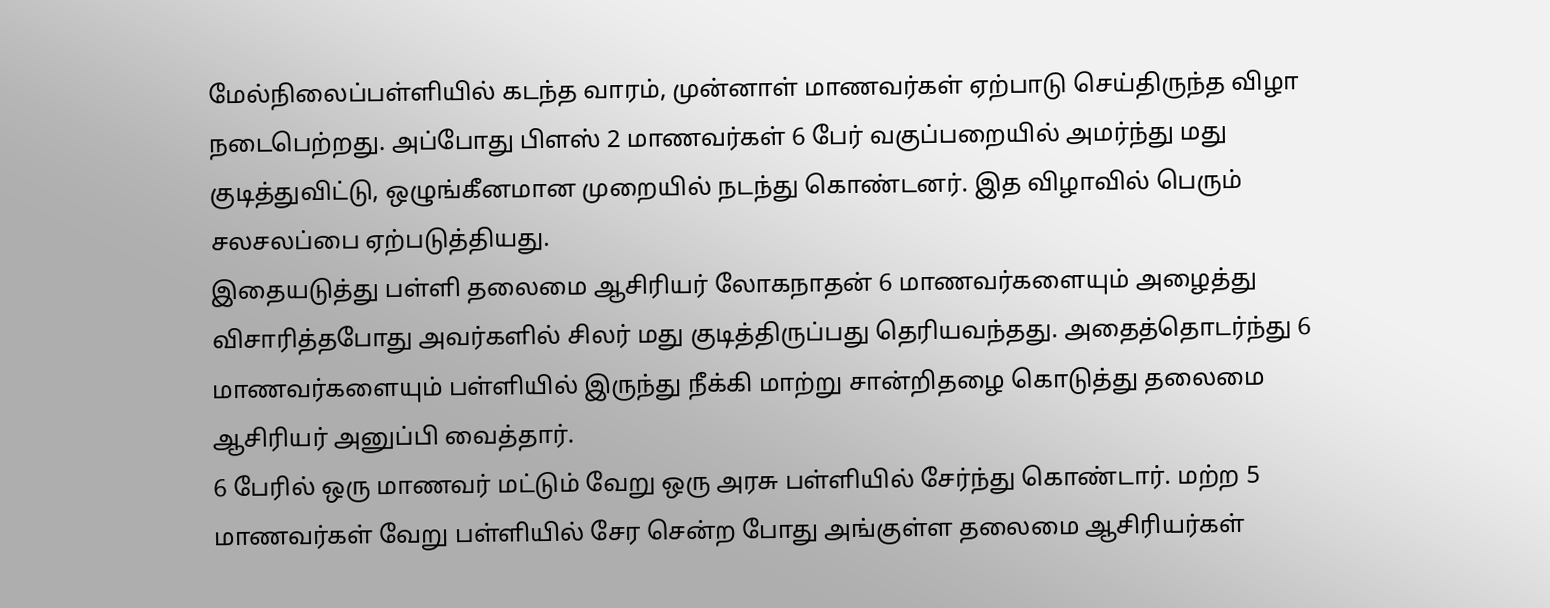மேல்நிலைப்பள்ளியில் கடந்த வாரம், முன்னாள் மாணவர்கள் ஏற்பாடு செய்திருந்த விழா நடைபெற்றது. அப்போது பிளஸ் 2 மாணவர்கள் 6 பேர் வகுப்பறையில் அமர்ந்து மது குடித்துவிட்டு, ஒழுங்கீனமான முறையில் நடந்து கொண்டனர். இத விழாவில் பெரும் சலசலப்பை ஏற்படுத்தியது.
இதையடுத்து பள்ளி தலைமை ஆசிரியர் லோகநாதன் 6 மாணவர்களையும் அழைத்து விசாரித்தபோது அவர்களில் சிலர் மது குடித்திருப்பது தெரியவந்தது. அதைத்தொடர்ந்து 6 மாணவர்களையும் பள்ளியில் இருந்து நீக்கி மாற்று சான்றிதழை கொடுத்து தலைமை ஆசிரியர் அனுப்பி வைத்தார்.
6 பேரில் ஒரு மாணவர் மட்டும் வேறு ஒரு அரசு பள்ளியில் சேர்ந்து கொண்டார். மற்ற 5 மாணவர்கள் வேறு பள்ளியில் சேர சென்ற போது அங்குள்ள தலைமை ஆசிரியர்கள்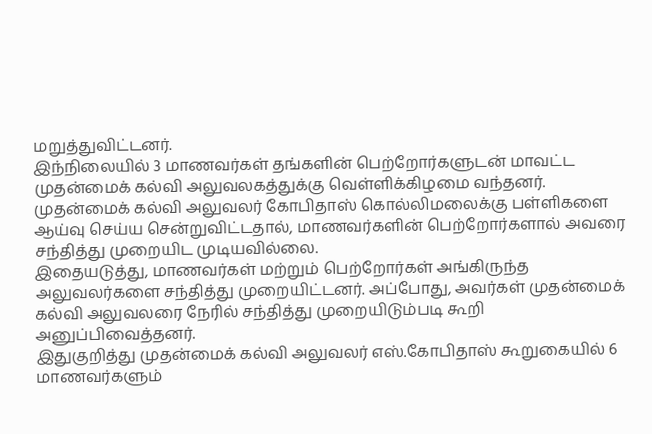மறுத்துவிட்டனர்.
இந்நிலையில் 3 மாணவர்கள் தங்களின் பெற்றோர்களுடன் மாவட்ட முதன்மைக் கல்வி அலுவலகத்துக்கு வெள்ளிக்கிழமை வந்தனர். முதன்மைக் கல்வி அலுவலர் கோபிதாஸ் கொல்லிமலைக்கு பள்ளிகளை ஆய்வு செய்ய சென்றுவிட்டதால், மாணவர்களின் பெற்றோர்களால் அவரை சந்தித்து முறையிட முடியவில்லை.
இதையடுத்து, மாணவர்கள் மற்றும் பெற்றோர்கள் அங்கிருந்த அலுவலர்களை சந்தித்து முறையிட்டனர். அப்போது, அவர்கள் முதன்மைக் கல்வி அலுவலரை நேரில் சந்தித்து முறையிடும்படி கூறி அனுப்பிவைத்தனர்.
இதுகுறித்து முதன்மைக் கல்வி அலுவலர் எஸ்.கோபிதாஸ் கூறுகையில் 6 மாணவர்களும்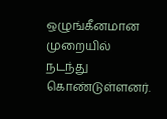ஒழுங்கீனமான முறையில் நடந்து கொண்டுள்ளனர்.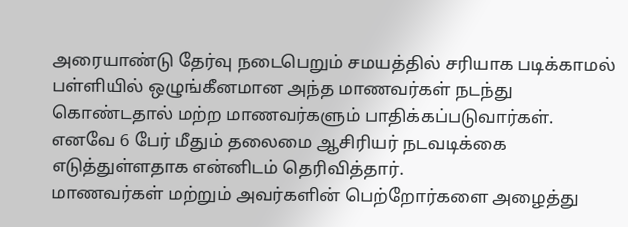அரையாண்டு தேர்வு நடைபெறும் சமயத்தில் சரியாக படிக்காமல் பள்ளியில் ஒழுங்கீனமான அந்த மாணவர்கள் நடந்து கொண்டதால் மற்ற மாணவர்களும் பாதிக்கப்படுவார்கள். எனவே 6 பேர் மீதும் தலைமை ஆசிரியர் நடவடிக்கை எடுத்துள்ளதாக என்னிடம் தெரிவித்தார்.
மாணவர்கள் மற்றும் அவர்களின் பெற்றோர்களை அழைத்து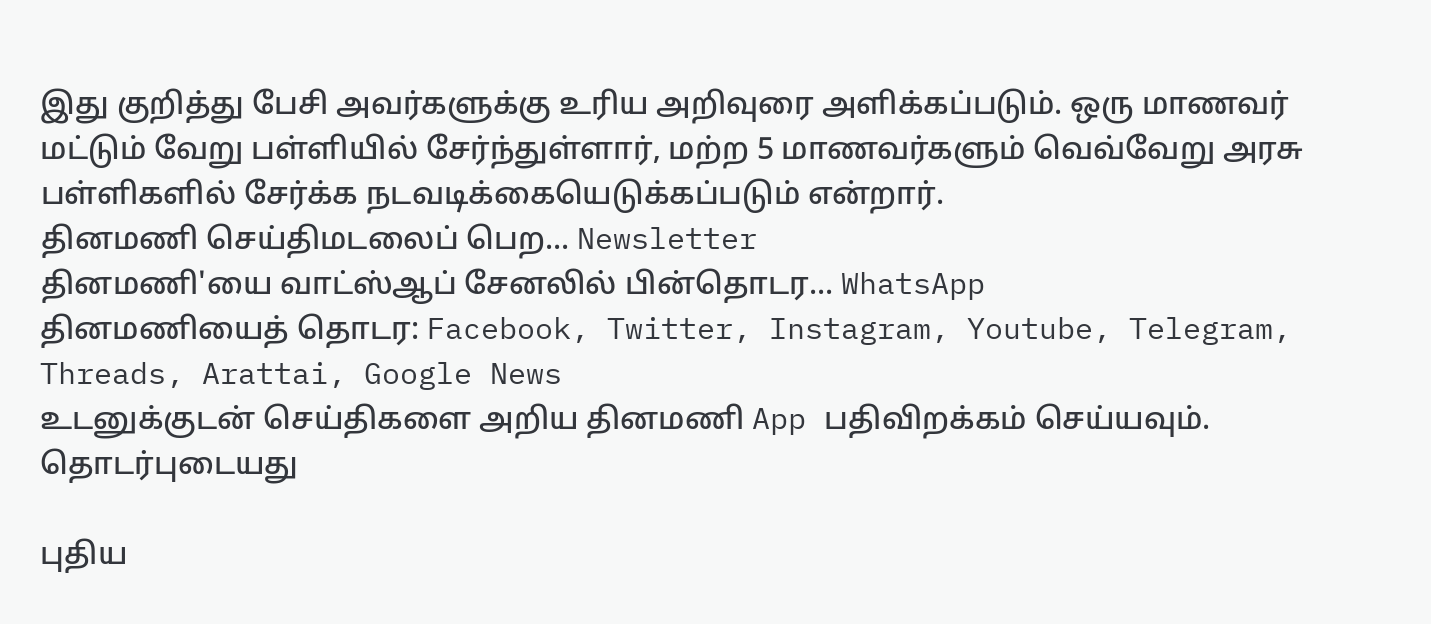இது குறித்து பேசி அவர்களுக்கு உரிய அறிவுரை அளிக்கப்படும். ஒரு மாணவர் மட்டும் வேறு பள்ளியில் சேர்ந்துள்ளார், மற்ற 5 மாணவர்களும் வெவ்வேறு அரசு பள்ளிகளில் சேர்க்க நடவடிக்கையெடுக்கப்படும் என்றார்.
தினமணி செய்திமடலைப் பெற... Newsletter
தினமணி'யை வாட்ஸ்ஆப் சேனலில் பின்தொடர... WhatsApp
தினமணியைத் தொடர: Facebook, Twitter, Instagram, Youtube, Telegram, Threads, Arattai, Google News
உடனுக்குடன் செய்திகளை அறிய தினமணி App பதிவிறக்கம் செய்யவும்.
தொடர்புடையது

புதிய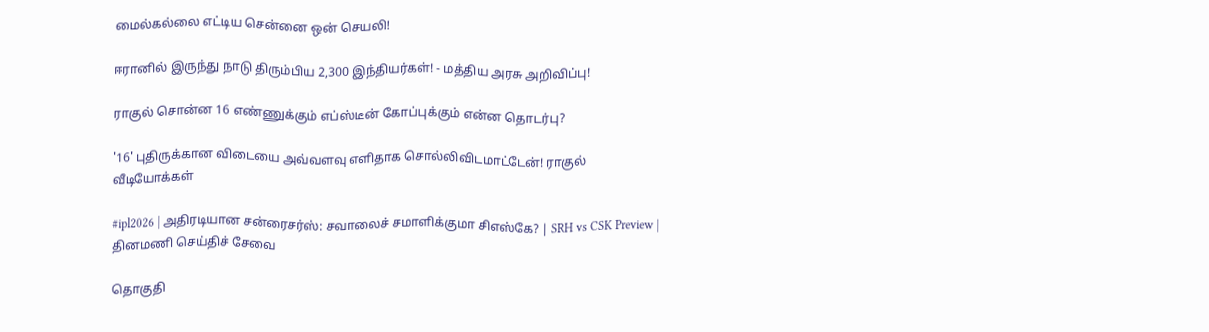மைல்கல்லை எட்டிய சென்னை ஒன் செயலி!

ஈரானில் இருந்து நாடு திரும்பிய 2,300 இந்தியர்கள்! - மத்திய அரசு அறிவிப்பு!

ராகுல் சொன்ன 16 எண்ணுக்கும் எப்ஸ்டீன் கோப்புக்கும் என்ன தொடர்பு?

'16' புதிருக்கான விடையை அவ்வளவு எளிதாக சொல்லிவிடமாட்டேன்! ராகுல்
வீடியோக்கள்

#ipl2026 | அதிரடியான சன்ரைசர்ஸ்: சவாலைச் சமாளிக்குமா சிஎஸ்கே? | SRH vs CSK Preview |
தினமணி செய்திச் சேவை

தொகுதி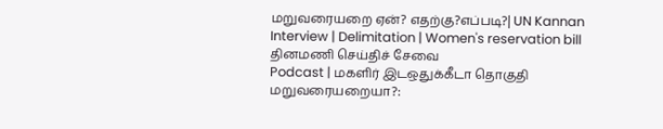மறுவரையறை ஏன்? எதற்கு?எப்படி?| UN Kannan Interview | Delimitation | Women's reservation bill
தினமணி செய்திச் சேவை
Podcast | மகளிர் இடஒதுக்கீடா தொகுதி மறுவரையறையா?: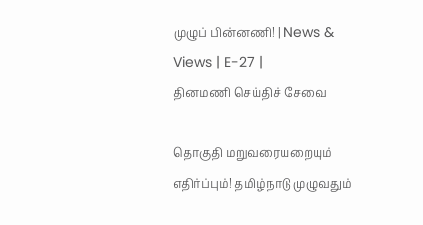முழுப் பின்னணி! | News & Views | E-27 |
தினமணி செய்திச் சேவை

தொகுதி மறுவரையறையும் எதிர்ப்பும்! தமிழ்நாடு முழுவதும்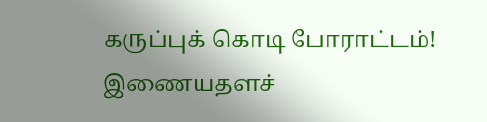கருப்புக் கொடி போராட்டம்!
இணையதளச்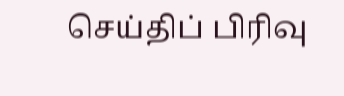செய்திப் பிரிவு